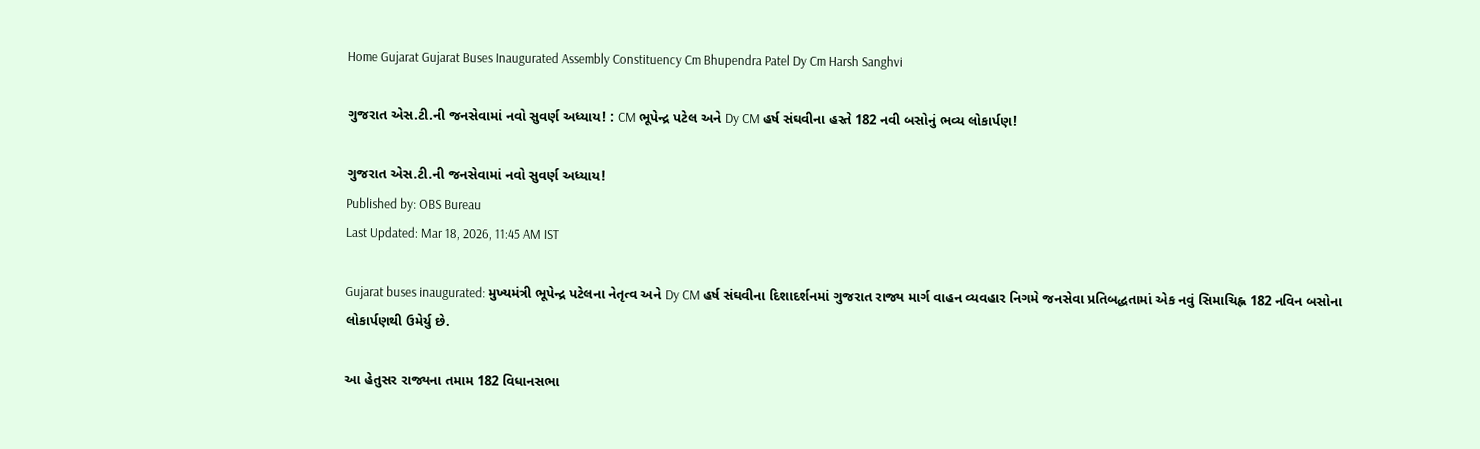Home Gujarat Gujarat Buses Inaugurated Assembly Constituency Cm Bhupendra Patel Dy Cm Harsh Sanghvi

ગુજરાત એસ.ટી.ની જનસેવામાં નવો સુવર્ણ અધ્યાય! : CM ભૂપેન્દ્ર પટેલ અને Dy CM હર્ષ સંઘવીના હસ્તે 182 નવી બસોનું ભવ્ય લોકાર્પણ!

ગુજરાત એસ.ટી.ની જનસેવામાં નવો સુવર્ણ અધ્યાય!
Published by: OBS Bureau
Last Updated: Mar 18, 2026, 11:45 AM IST

Gujarat buses inaugurated: મુખ્યમંત્રી ભૂપેન્દ્ર પટેલના નેતૃત્વ અને Dy CM હર્ષ સંઘવીના દિશાદર્શનમાં ગુજરાત રાજ્ય માર્ગ વાહન વ્યવહાર નિગમે જનસેવા પ્રતિબદ્ધતામાં એક નવું સિમાચિહ્ન 182 નવિન બસોના લોકાર્પણથી ઉમેર્યુ છે.

આ હેતુસર રાજ્યના તમામ 182 વિધાનસભા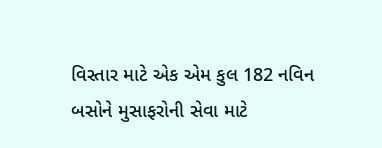વિસ્તાર માટે એક એમ કુલ 182 નવિન બસોને મુસાફરોની સેવા માટે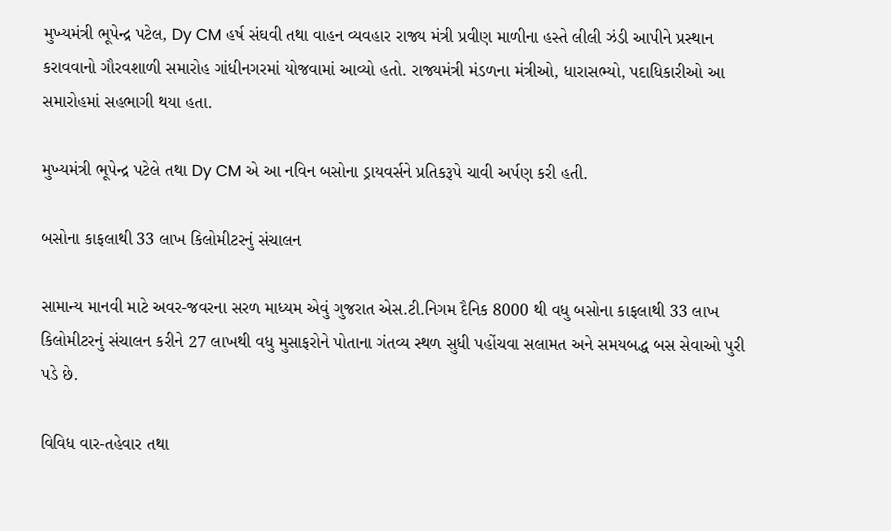મુખ્યમંત્રી ભૂપેન્દ્ર પટેલ, Dy CM હર્ષ સંઘવી તથા વાહન વ્યવહાર રાજ્ય મંત્રી પ્રવીણ માળીના હસ્તે લીલી ઝંડી આપીને પ્રસ્થાન કરાવવાનો ગૌરવશાળી સમારોહ ગાંધીનગરમાં યોજવામાં આવ્યો હતો. રાજ્યમંત્રી મંડળના મંત્રીઓ, ધારાસભ્યો, પદાધિકારીઓ આ સમારોહમાં સહભાગી થયા હતા.

મુખ્યમંત્રી ભૂપેન્દ્ર પટેલે તથા Dy CM એ આ નવિન બસોના ડ્રાયવર્સને પ્રતિકરૂપે ચાવી અર્પણ કરી હતી.

બસોના કાફલાથી 33 લાખ કિલોમીટરનું સંચાલન

સામાન્ય માનવી માટે અવર-જવરના સરળ માધ્યમ એવું ગુજરાત એસ.ટી.નિગમ દૈનિક 8000 થી વધુ બસોના કાફલાથી 33 લાખ કિલોમીટરનું સંચાલન કરીને 27 લાખથી વધુ મુસાફરોને પોતાના ગંતવ્ય સ્થળ સુધી પહોંચવા સલામત અને સમયબદ્ધ બસ સેવાઓ પુરી પડે છે.

વિવિધ વાર-તહેવાર તથા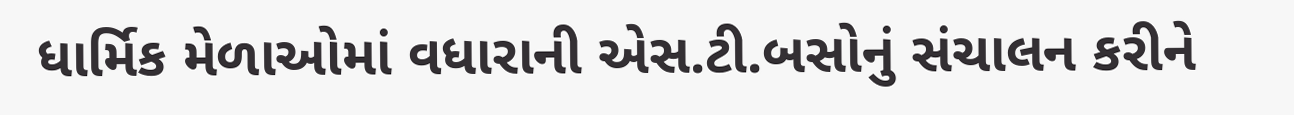ધાર્મિક મેળાઓમાં વધારાની એસ.ટી.બસોનું સંચાલન કરીને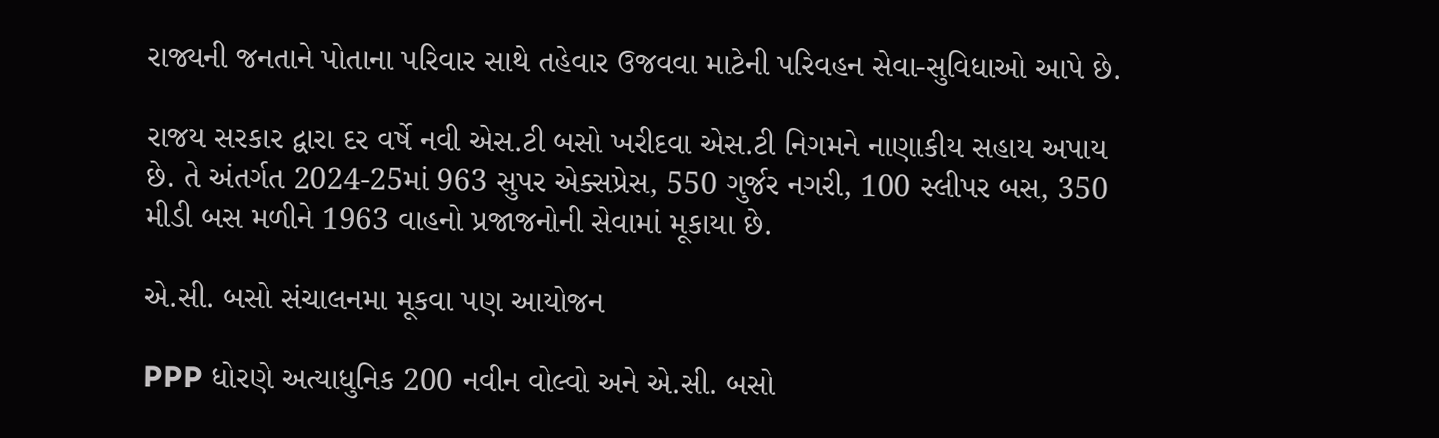રાજ્યની જનતાને પોતાના પરિવાર સાથે તહેવાર ઉજવવા માટેની પરિવહન સેવા-સુવિધાઓ આપે છે.

રાજય સરકાર દ્વારા દર વર્ષે નવી એસ.ટી બસો ખરીદવા એસ.ટી નિગમને નાણાકીય સહાય અપાય છે. તે અંતર્ગત 2024-25માં 963 સુપર એક્સપ્રેસ, 550 ગુર્જર નગરી, 100 સ્લીપર બસ, 350 મીડી બસ મળીને 1963 વાહનો પ્રજાજનોની સેવામાં મૂકાયા છે.

એ.સી. બસો સંચાલનમા મૂકવા પણ આયોજન

PPP ધોરણે અત્યાધુનિક 200 નવીન વોલ્વો અને એ.સી. બસો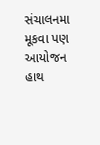સંચાલનમા મૂકવા પણ આયોજન હાથ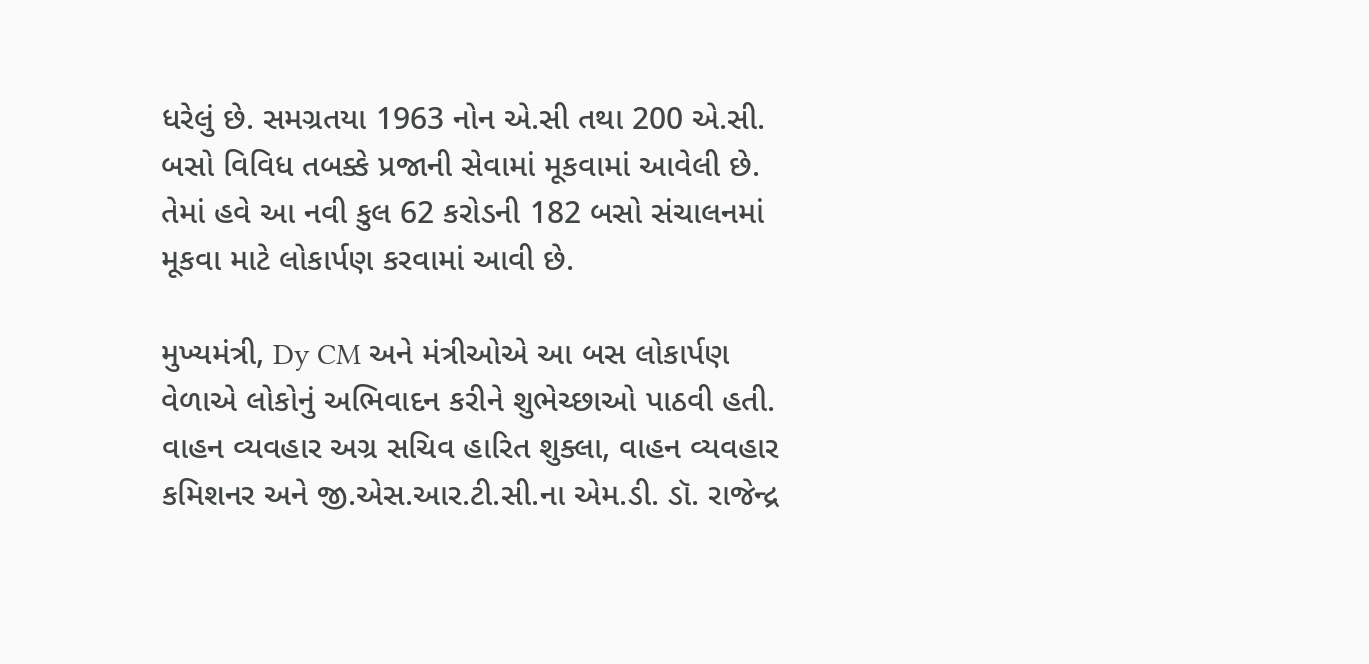ધરેલું છે. સમગ્રતયા 1963 નોન એ.સી તથા 200 એ.સી. બસો વિવિધ તબક્કે પ્રજાની સેવામાં મૂકવામાં આવેલી છે. તેમાં હવે આ નવી કુલ 62 કરોડની 182 બસો સંચાલનમાં મૂકવા માટે લોકાર્પણ કરવામાં આવી છે.

મુખ્યમંત્રી, Dy CM અને મંત્રીઓએ આ બસ લોકાર્પણ વેળાએ લોકોનું અભિવાદન કરીને શુભેચ્છાઓ પાઠવી હતી. વાહન વ્યવહાર અગ્ર સચિવ હારિત શુક્લા, વાહન વ્યવહાર કમિશનર અને જી.એસ.આર.ટી.સી.ના એમ.ડી. ડૉ. રાજેન્દ્ર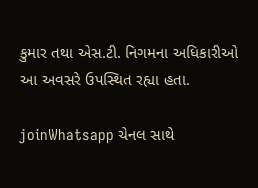કુમાર તથા એસ.ટી. નિગમના અધિકારીઓ આ અવસરે ઉપસ્થિત રહ્યા હતા.

joinWhatsapp ચેનલ સાથે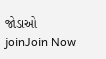જોડાઓ
joinJoin Now